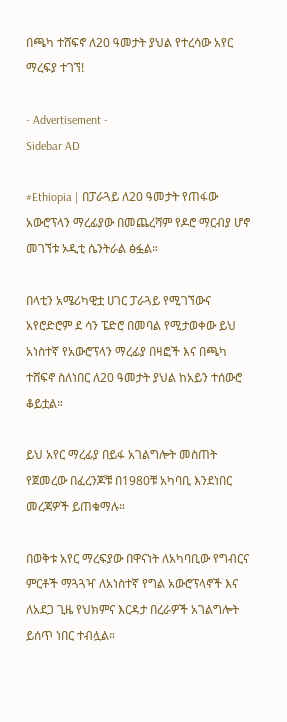በጫካ ተሸፍኖ ለ20 ዓመታት ያህል የተረሳው አየር ማረፍያ ተገኘ!

- Advertisement -
Sidebar AD

#Ethiopia | በፓራጓይ ለ20 ዓመታት የጠፋው አውሮፕላን ማረፊያው በመጨረሻም የዶሮ ማርብያ ሆኖ መገኘቱ ኦዲቲ ሴንትራል ፅፏል።

በላቲን አሜሪካዊቷ ሀገር ፓራጓይ የሚገኘውና አየሮድሮም ደ ሳን ፔድሮ በመባል የሚታወቀው ይህ አነስተኛ የአውሮፕላን ማረፊያ በዛፎች እና በጫካ ተሸፍኖ ስለነበር ለ20 ዓመታት ያህል ከአይን ተሰውሮ ቆይቷል።

ይህ አየር ማረፊያ በይፋ አገልግሎት መስጠት የጀመረው በፈረንጆቹ በ1980ቹ አካባቢ እንደነበር መረጃዎች ይጠቁማሉ።

በወቅቱ አየር ማረፍያው በዋናነት ለአካባቢው የግብርና ምርቶች ማጓጓዣ ለአነስተኛ የግል አውሮፕላኖች እና ለአደጋ ጊዜ የህክምና እርዳታ በረራዎች አገልግሎት ይሰጥ ነበር ተብሏል።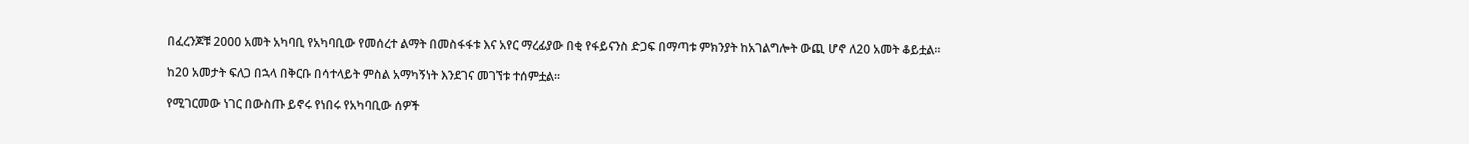በፈረንጆቹ 2000 አመት አካባቢ የአካባቢው የመሰረተ ልማት በመስፋፋቱ እና አየር ማረፊያው በቂ የፋይናንስ ድጋፍ በማጣቱ ምክንያት ከአገልግሎት ውጪ ሆኖ ለ20 አመት ቆይቷል።

ከ20 አመታት ፍለጋ በኋላ በቅርቡ በሳተላይት ምስል አማካኝነት እንደገና መገኘቱ ተሰምቷል።

የሚገርመው ነገር በውስጡ ይኖሩ የነበሩ የአካባቢው ሰዎች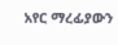አየር ማረፊያውን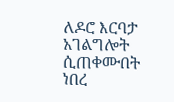ለዶሮ እርባታ አገልግሎት ሲጠቀሙበት ነበረ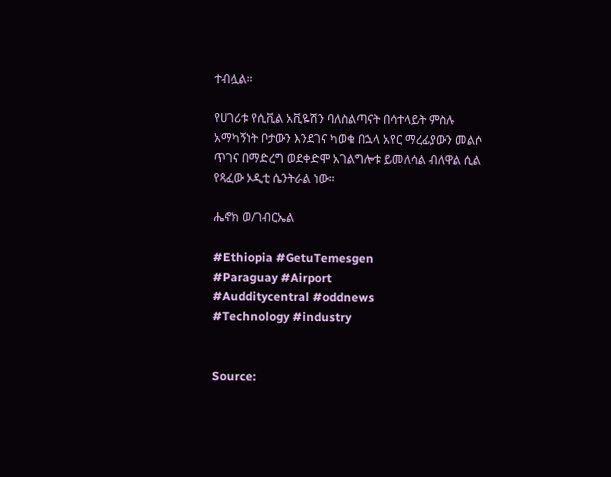ተብሏል።

የሀገሪቱ የሲቪል አቪዬሽን ባለስልጣናት በሳተላይት ምስሉ አማካኝነት ቦታውን እንደገና ካወቁ በኋላ አየር ማረፊያውን መልሶ ጥገና በማድረግ ወደቀድሞ አገልግሎቱ ይመለሳል ብለዋል ሲል የጻፈው ኦዲቲ ሴንትራል ነው።

ሔኖክ ወ/ገብርኤል

#Ethiopia #GetuTemesgen
#Paraguay #Airport
#Audditycentral #oddnews
#Technology #industry


Source: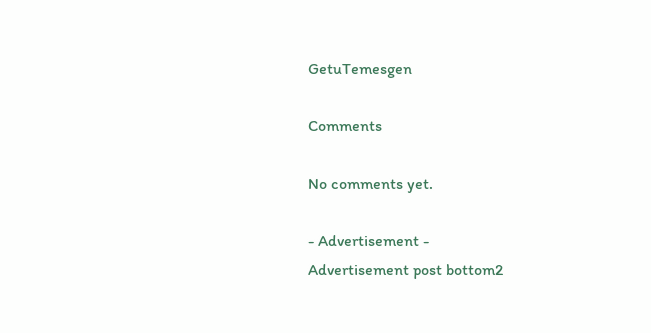GetuTemesgen

Comments

No comments yet.

- Advertisement -
Advertisement post bottom2